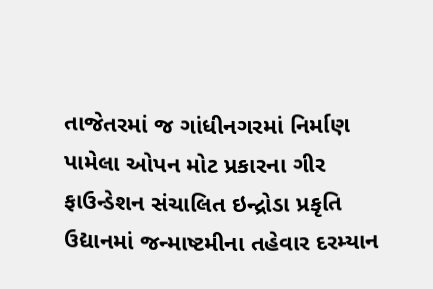તાજેતરમાં જ ગાંધીનગરમાં નિર્માણ પામેલા ઓપન મોટ પ્રકારના ગીર ફાઉન્ડેશન સંચાલિત ઇન્દ્રોડા પ્રકૃતિ ઉદ્યાનમાં જન્માષ્ટમીના તહેવાર દરમ્યાન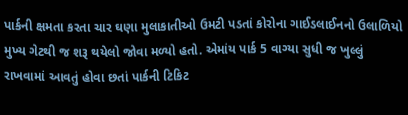પાર્કની ક્ષમતા કરતા ચાર ઘણા મુલાકાતીઓ ઉમટી પડતાં કોરોના ગાઈડલાઈનનો ઉલાળિયો મુખ્ય ગેટથી જ શરૂ થયેલો જોવા મળ્યો હતો. એમાંય પાર્ક 5 વાગ્યા સુધી જ ખુલ્લું રાખવામાં આવતું હોવા છતાં પાર્કની ટિકિટ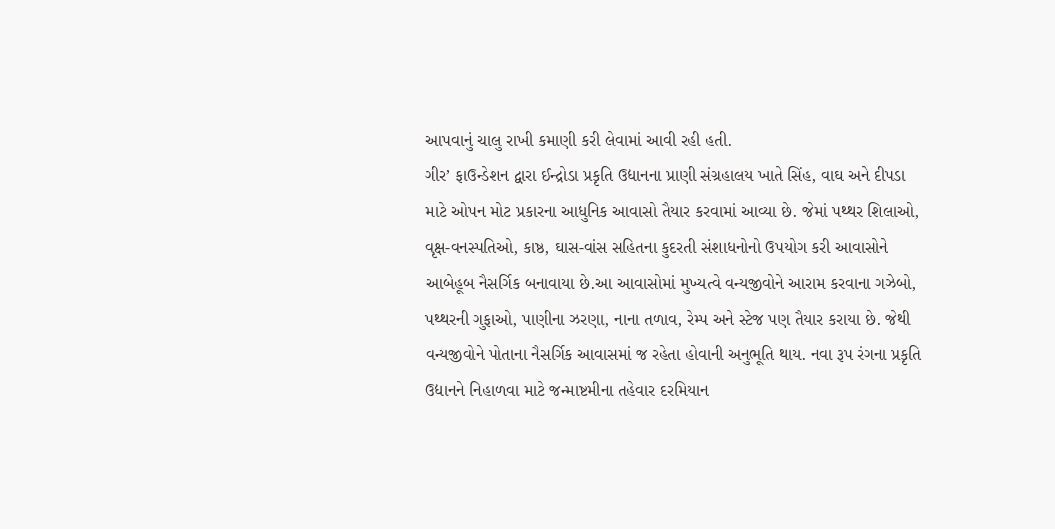આપવાનું ચાલુ રાખી કમાણી કરી લેવામાં આવી રહી હતી.
ગીર’ ફાઉન્ડેશન દ્વારા ઈન્દ્રોડા પ્રકૃતિ ઉદ્યાનના પ્રાણી સંગ્રહાલય ખાતે સિંહ, વાઘ અને દીપડા માટે ઓપન મોટ પ્રકારના આધુનિક આવાસો તૈયાર કરવામાં આવ્યા છે. જેમાં પથ્થર શિલાઓ, વૃક્ષ-વનસ્પતિઓ, કાષ્ઠ, ઘાસ-વાંસ સહિતના કુદરતી સંશાધનોનો ઉપયોગ કરી આવાસોને આબેહૂબ નૈસર્ગિક બનાવાયા છે.આ આવાસોમાં મુખ્યત્વે વન્યજીવોને આરામ કરવાના ગઝેબો, પથ્થરની ગુફાઓ, પાણીના ઝરણા, નાના તળાવ, રેમ્પ અને સ્ટેજ પણ તૈયાર કરાયા છે. જેથી વન્યજીવોને પોતાના નૈસર્ગિક આવાસમાં જ રહેતા હોવાની અનુભૂતિ થાય. નવા રૂપ રંગના પ્રકૃતિ ઉદ્યાનને નિહાળવા માટે જન્માષ્ટમીના તહેવાર દરમિયાન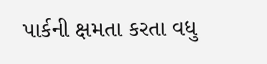પાર્કની ક્ષમતા કરતા વધુ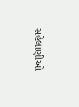સહેલાણીઓ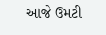આજે ઉમટી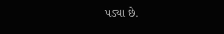પડ્યા છે.